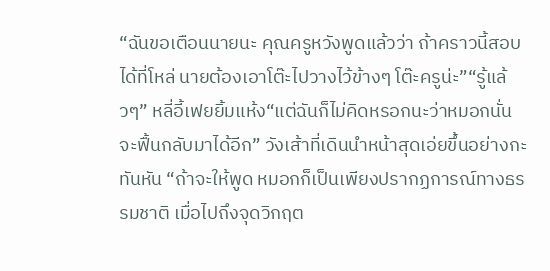“ฉันขอเตือนนายนะ คุณครูหวังพูดแล้วว่า ถ้าคราวนี้สอบได้ที่โหล่ นายต้องเอาโต๊ะไปวางไว้ข้างๆ โต๊ะครูน่ะ”“รู้แล้วๆ” หลี่อี้เฟยยิ้มแห้ง“แต่ฉันก็ไม่คิดหรอกนะว่าหมอกนั่นจะฟื้นกลับมาได้อีก” วังเส้าที่เดินนำหน้าสุดเอ่ยขึ้นอย่างกะทันหัน “ถ้าจะให้พูด หมอกก็เป็นเพียงปรากฏการณ์ทางธรรมชาติ เมื่อไปถึงจุดวิกฤต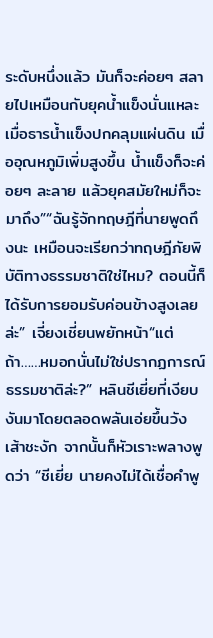ระดับหนึ่งแล้ว มันก็จะค่อยๆ สลายไปเหมือนกับยุคน้ำแข็งนั่นแหละ เมื่อธารน้ำแข็งปกคลุมแผ่นดิน เมื่ออุณหภูมิเพิ่มสูงขึ้น น้ำแข็งก็จะค่อยๆ ละลาย แล้วยุคสมัยใหม่ก็จะมาถึง”“ฉันรู้จักทฤษฎีที่นายพูดถึงนะ เหมือนจะเรียกว่าทฤษฎีภัยพิบัติทางธรรมชาติใช่ไหม? ตอนนี้ก็ได้รับการยอมรับค่อนข้างสูงเลยล่ะ” เจี่ยงเชี่ยนพยักหน้า“แต่ถ้า……หมอกนั่นไม่ใช่ปรากฏการณ์ธรรมชาติล่ะ?” หลินชีเยี่ยที่เงียบงันมาโดยตลอดพลันเอ่ยขึ้นวังเส้าชะงัก จากนั้นก็หัวเราะพลางพูดว่า “ชีเยี่ย นายคงไม่ได้เชื่อคำพู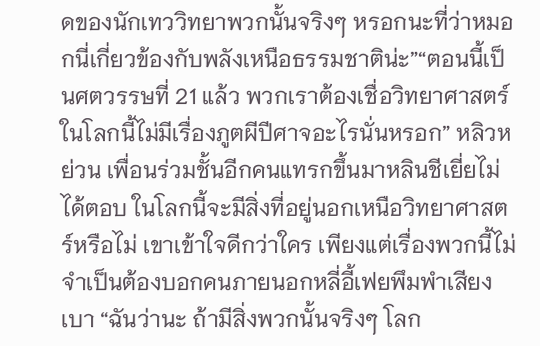ดของนักเทววิทยาพวกนั้นจริงๆ หรอกนะที่ว่าหมอกนี่เกี่ยวข้องกับพลังเหนือธรรมชาติน่ะ”“ตอนนี้เป็นศตวรรษที่ 21 แล้ว พวกเราต้องเชื่อวิทยาศาสตร์ ในโลกนี้ไม่มีเรื่องภูตผีปีศาจอะไรนั่นหรอก” หลิวหย่วน เพื่อนร่วมชั้นอีกคนแทรกขึ้นมาหลินชีเยี่ยไม่ได้ตอบ ในโลกนี้จะมีสิ่งที่อยู่นอกเหนือวิทยาศาสตร์หรือไม่ เขาเข้าใจดีกว่าใคร เพียงแต่เรื่องพวกนี้ไม่จำเป็นต้องบอกคนภายนอกหลี่อี้เฟยพึมพำเสียงเบา “ฉันว่านะ ถ้ามีสิ่งพวกนั้นจริงๆ โลก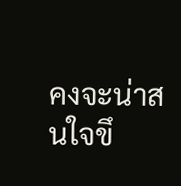คงจะน่าสนใจขึ